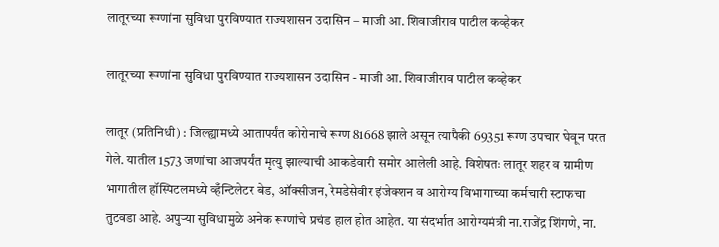लातूरच्या रूग्णांना सुविधा पुरविण्यात राज्यशासन उदासिन – माजी आ. शिवाजीराव पाटील कव्हेकर

लातूरच्या रूग्णांना सुविधा पुरविण्यात राज्यशासन उदासिन - माजी आ. शिवाजीराव पाटील कव्हेकर

लातूर (प्रतिनिधी) : जिल्ह्यामध्ये आतापर्यंत कोरोनाचे रूग्ण 81668 झाले असून त्यापैकी 69351 रूग्ण उपचार घेवून परत गेले. यातील 1573 जणांचा आजपर्यंत मृत्यु झाल्याची आकडेवारी समोर आलेली आहे. विशेषतः लातूर शहर व ग्रामीण भागातील हॉस्पिटलमध्ये व्हँन्टिलेटर बेड, ऑक्सीजन, रेमडेसेवीर इंजेक्शन व आरोग्य विभागाच्या कर्मचारी स्टाफचा तुटवडा आहे. अपुर्‍या सुविधामुळे अनेक रूग्णांचे प्रचंड हाल होत आहेत. या संदर्भात आरोग्यमंत्री ना.राजेंद्र शिंगणे, ना.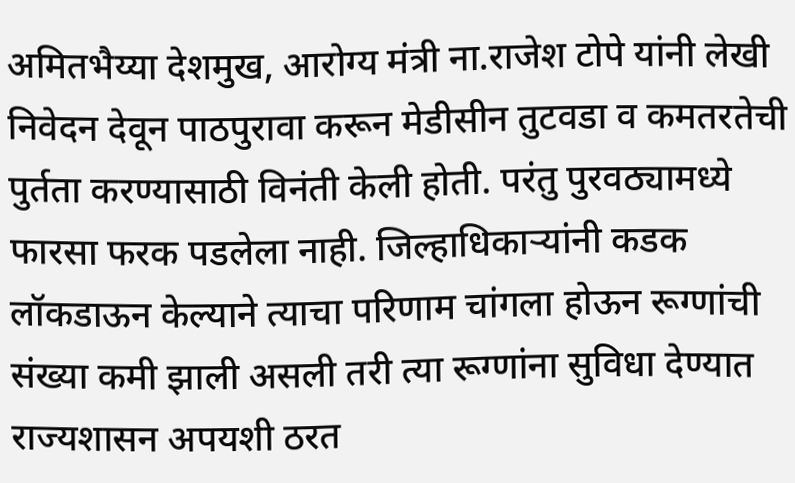अमितभैय्या देशमुख, आरोग्य मंत्री ना.राजेश टोपे यांनी लेखी निवेदन देवून पाठपुरावा करून मेडीसीन तुटवडा व कमतरतेची पुर्तता करण्यासाठी विनंती केली होती. परंतु पुरवठ्यामध्ये फारसा फरक पडलेला नाही. जिल्हाधिकार्‍यांनी कडक लॉकडाऊन केल्याने त्याचा परिणाम चांगला होऊन रूग्णांची संख्या कमी झाली असली तरी त्या रूग्णांना सुविधा देण्यात राज्यशासन अपयशी ठरत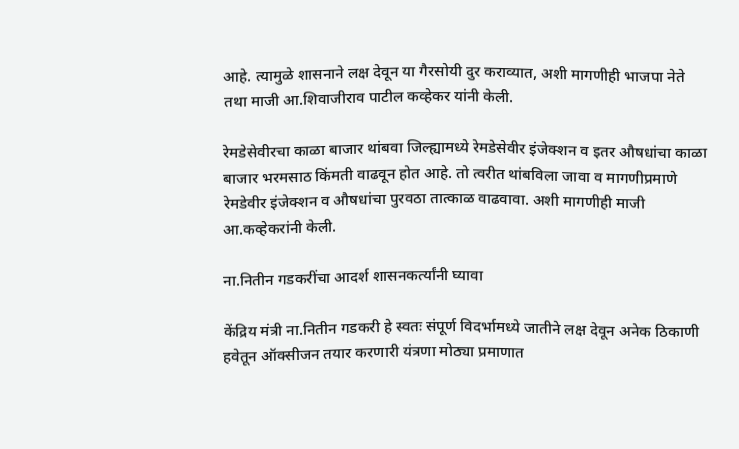आहे. त्यामुळे शासनाने लक्ष देवून या गैरसोयी दुर कराव्यात, अशी मागणीही भाजपा नेते तथा माजी आ.शिवाजीराव पाटील कव्हेकर यांनी केली.

रेमडेसेवीरचा काळा बाजार थांबवा जिल्ह्यामध्ये रेमडेसेवीर इंजेक्शन व इतर औषधांचा काळा बाजार भरमसाठ किंमती वाढवून होत आहे. तो त्वरीत थांबविला जावा व मागणीप्रमाणे रेमडेवीर इंजेक्शन व औषधांचा पुरवठा तात्काळ वाढवावा. अशी मागणीही माजी आ.कव्हेकरांनी केली.

ना.नितीन गडकरींचा आदर्श शासनकर्त्यांनी घ्यावा

केंद्रिय मंत्री ना.नितीन गडकरी हे स्वतः संपूर्ण विदर्भामध्ये जातीने लक्ष देवून अनेक ठिकाणी हवेतून ऑक्सीजन तयार करणारी यंत्रणा मोठ्या प्रमाणात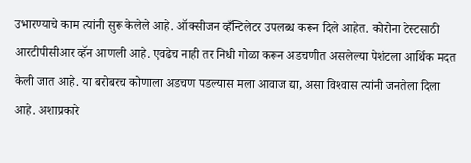उभारण्याचे काम त्यांनी सुरू केलेले आहे. ऑक्सीजन व्हँन्टिलेटर उपलब्ध करून दिले आहेत. कोरोना टेस्टसाठी आरटीपीसीआर व्हॅन आणली आहे. एवढेच नाही तर निधी गोळा करून अडचणीत असलेल्या पेशंटला आर्थिक मदत केली जात आहे. या बरोबरच कोणाला अडचण पडल्यास मला आवाज द्या, असा विश्‍वास त्यांनी जनतेला दिला आहे. अशाप्रकारे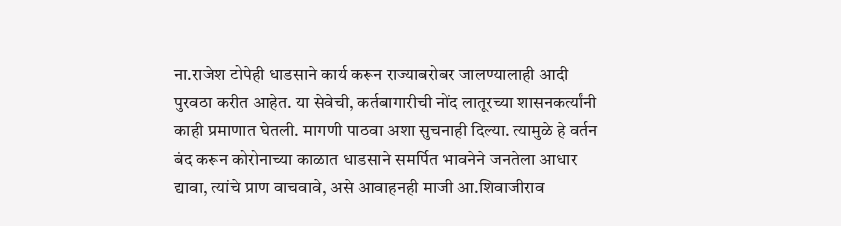ना.राजेश टोपेही धाडसाने कार्य करून राज्याबरोबर जालण्यालाही आदी पुरवठा करीत आहेत. या सेवेची, कर्तबागारीची नोंद लातूरच्या शासनकर्त्यांनी काही प्रमाणात घेतली. मागणी पाठवा अशा सुचनाही दिल्या. त्यामुळे हे वर्तन बंद करून कोरोनाच्या काळात धाडसाने समर्पित भावनेने जनतेला आधार द्यावा, त्यांचे प्राण वाचवावे, असे आवाहनही माजी आ.शिवाजीराव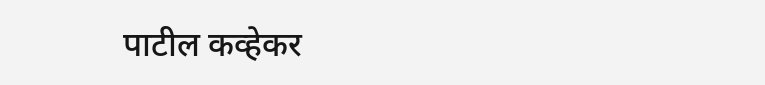पाटील कव्हेकर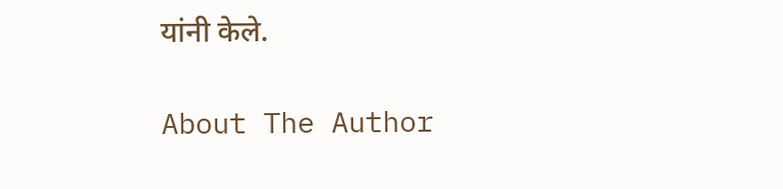यांनी केले.

About The Author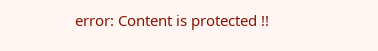error: Content is protected !!